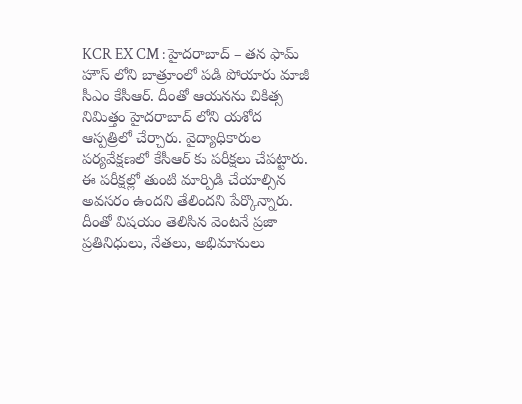KCR EX CM : హైదరాబాద్ – తన ఫామ్ హౌస్ లోని బాత్రూంలో పడి పోయారు మాజీ సీఎం కేసీఆర్. దీంతో ఆయనను చికిత్స నిమిత్తం హైదరాబాద్ లోని యశోద ఆస్పత్రిలో చేర్చారు. వైద్యాధికారుల పర్యవేక్షణలో కేసీఆర్ కు పరీక్షలు చేపట్టారు. ఈ పరీక్షల్లో తుంటి మార్పిడి చేయాల్సిన అవసరం ఉందని తేలిందని పేర్కొన్నారు. దీంతో విషయం తెలిసిన వెంటనే ప్రజా ప్రతినిధులు, నేతలు, అభిమానులు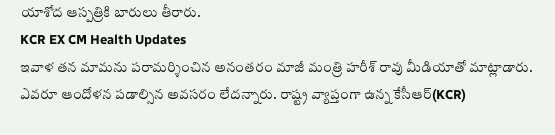యాశోద ఆస్పత్రికి బారులు తీరారు.
KCR EX CM Health Updates
ఇవాళ తన మామను పరామర్శించిన అనంతరం మాజీ మంత్రి హరీశ్ రావు మీడియాతో మాట్లాడారు. ఎవరూ ఆందోళన పడాల్సిన అవసరం లేదన్నారు. రాష్ట్ర వ్యాప్తంగా ఉన్న కేసీఆర్(KCR)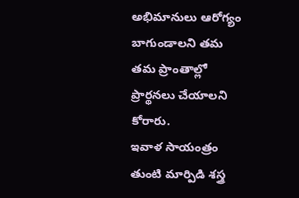అభిమానులు ఆరోగ్యం బాగుండాలని తమ తమ ప్రాంతాల్లో ప్రార్థనలు చేయాలని కోరారు.
ఇవాళ సాయంత్రం తుంటి మార్పిడి శస్త్ర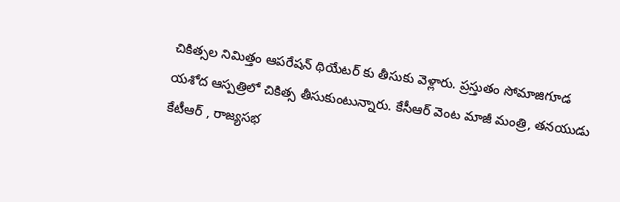చికిత్సల నిమిత్తం ఆపరేషన్ థియేటర్ కు తీసుకు వెళ్లారు. ప్రస్తుతం సోమాజిగూడ యశోద ఆస్పత్రిలో చికిత్స తీసుకుంటున్నారు. కేసీఆర్ వెంట మాజీ మంత్రి, తనయుడు కేటీఆర్ , రాజ్యసభ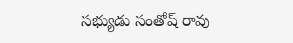సభ్యుడు సంతోష్ రావు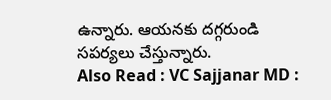ఉన్నారు. ఆయనకు దగ్గరుండి సపర్యలు చేస్తున్నారు.
Also Read : VC Sajjanar MD :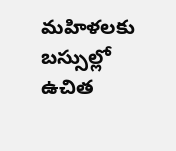మహిళలకు బస్సుల్లో ఉచిత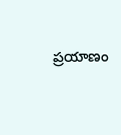ప్రయాణం